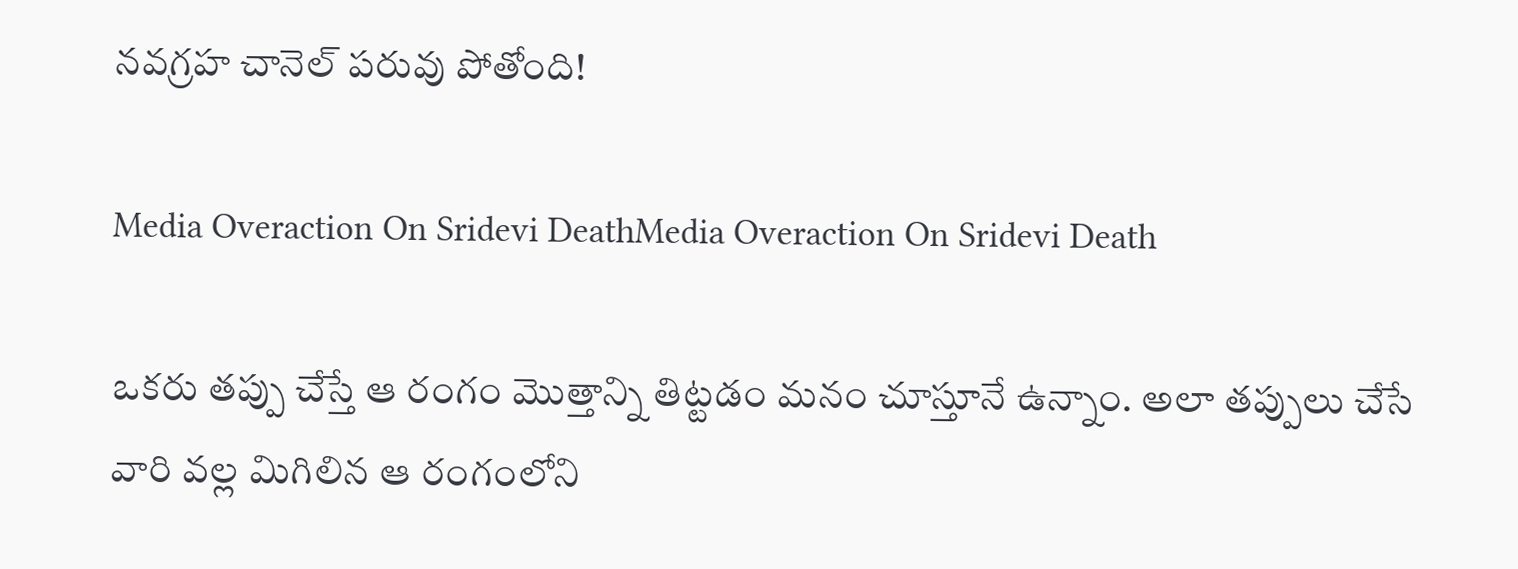నవగ్రహ చానెల్‌ పరువు పోతోంది!

Media Overaction On Sridevi DeathMedia Overaction On Sridevi Death

ఒకరు తప్పు చేస్తే ఆ రంగం మొత్తాన్ని తిట్టడం మనం చూస్తూనే ఉన్నాం. అలా తప్పులు చేసే వారి వల్ల మిగిలిన ఆ రంగంలోని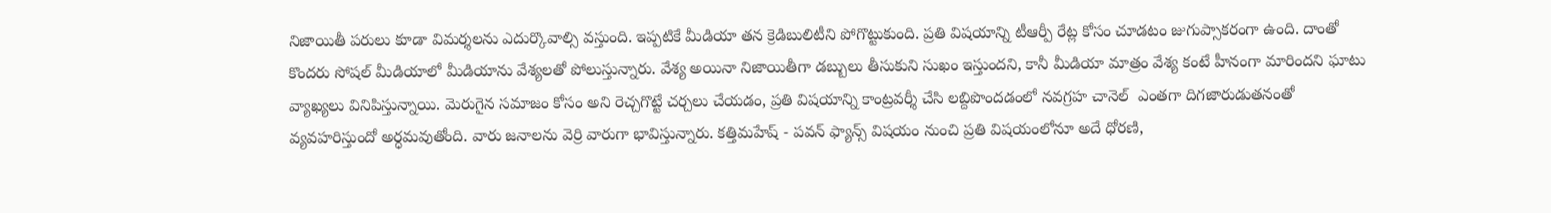నిజాయితీ పరులు కూడా విమర్శలను ఎదుర్కొవాల్సి వస్తుంది. ఇప్పటికే మీడియా తన క్రెడిబులిటీని పోగొట్టుకుంది. ప్రతి విషయాన్ని టీఆర్పీ రేట్ల కోసం చూడటం జుగుప్సాకరంగా ఉంది. దాంతో కొందరు సోషల్‌ మీడియాలో మీడియాను వేశ్యలతో పోలుస్తున్నారు. వేశ్య అయినా నిజాయితీగా డబ్బులు తీసుకుని సుఖం ఇస్తుందని, కానీ మీడియా మాత్రం వేశ్య కంటే హీనంగా మారిందని ఘాటు వ్యాఖ్యలు వినిపిస్తున్నాయి. మెరుగైన సమాజం కోసం అని రెచ్చగొట్టే చర్చలు చేయడం, ప్రతి విషయాన్ని కాంట్రవర్శీ చేసి లబ్దిపొందడంలో నవగ్రహ చానెల్‌  ఎంతగా దిగజారుడుతనంతో వ్యవహరిస్తుందో అర్ధమవుతోంది. వారు జనాలను వెర్రి వారుగా భావిస్తున్నారు. కత్తిమహేష్‌ - పవన్‌ ఫ్యాన్స్‌ విషయం నుంచి ప్రతి విషయంలోనూ అదే ధోరణి,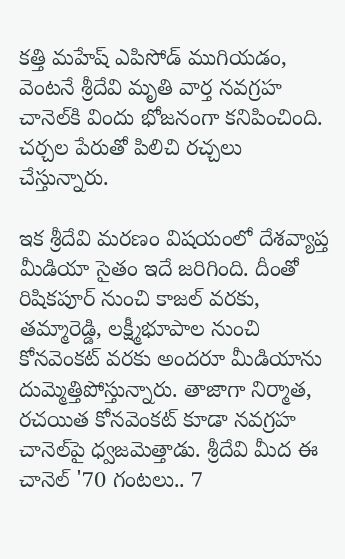కత్తి మహేష్‌ ఎపిసోడ్‌ ముగియడం, వెంటనే శ్రీదేవి మృతి వార్త నవగ్రహ చానెల్‌కి విందు భోజనంగా కనిపించింది. చర్చల పేరుతో పిలిచి రచ్చలు చేస్తున్నారు.

ఇక శ్రీదేవి మరణం విషయంలో దేశవ్యాప్త మీడియా సైతం ఇదే జరిగింది. దీంతో రిషికపూర్‌ నుంచి కాజల్‌ వరకు, తమ్మారెడ్డి, లక్ష్మీభూపాల నుంచి కోనవెంకట్‌ వరకు అందరూ మీడియాను దుమ్మెత్తిపోస్తున్నారు. తాజాగా నిర్మాత, రచయిత కోనవెంకట్‌ కూడా నవగ్రహ చానెల్‌పై ధ్వజమెత్తాడు. శ్రీదేవి మీద ఈ చానెల్‌ '70 గంటలు.. 7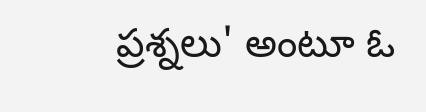ప్రశ్నలు' అంటూ ఓ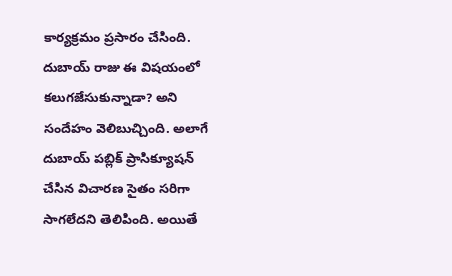కార్యక్రమం ప్రసారం చేసింది. దుబాయ్‌ రాజు ఈ విషయంలో కలుగజేసుకున్నాడా? అని సందేహం వెలిబుచ్చింది. అలాగే దుబాయ్‌ పబ్లిక్‌ ప్రాసిక్యూషన్‌ చేసిన విచారణ సైతం సరిగా సాగలేదని తెలిపింది. అయితే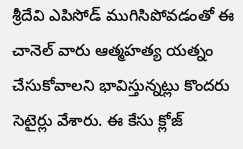శ్రీదేవి ఎపిసోడ్‌ ముగిసిపోవడంతో ఈ చానెల్‌ వారు ఆత్మహత్య యత్నం చేసుకోవాలని భావిస్తున్నట్లు కొందరు సెటైర్లు వేశారు. ఈ కేసు క్లోజ్‌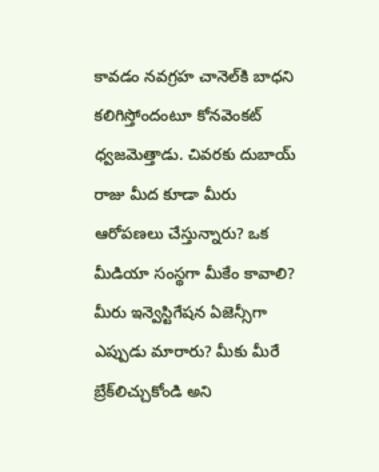కావడం నవగ్రహ చానెల్‌కి బాధని కలిగిస్తోందంటూ కోనవెంకట్‌ ధ్వజమెత్తాడు. చివరకు దుబాయ్‌ రాజు మీద కూడా మీరు ఆరోపణలు చేస్తున్నారు? ఒక మీడియా సంస్థగా మీకేం కావాలి? మీరు ఇన్వెస్టిగేషన ఏజెన్సీగా ఎప్పుడు మారారు? మీకు మీరే బ్రేక్‌లిచ్చుకోండి అని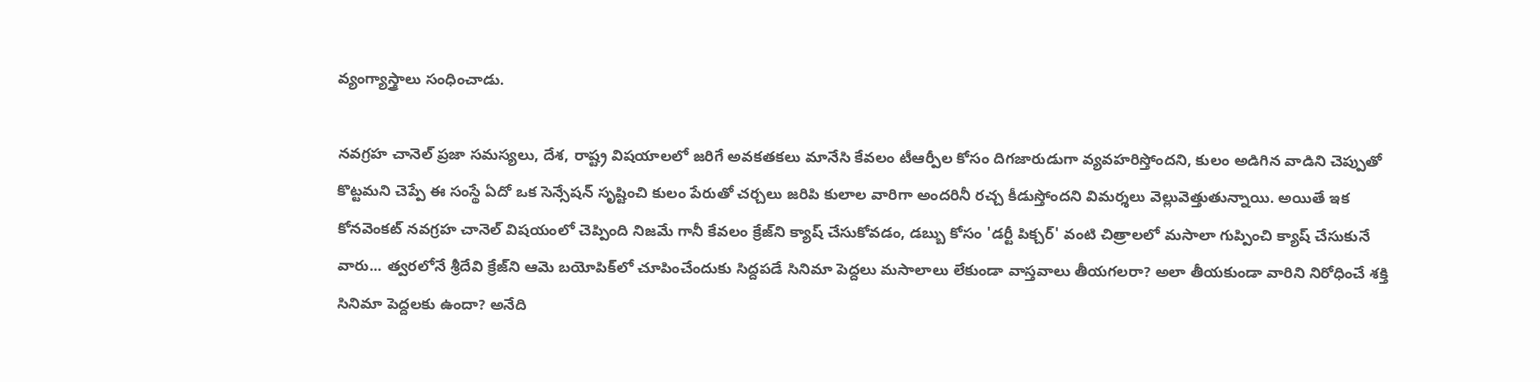వ్యంగ్యాస్త్రాలు సంధించాడు.

నవగ్రహ చానెల్‌ ప్రజా సమస్యలు, దేశ, రాష్ట్ర విషయాలలో జరిగే అవకతకలు మానేసి కేవలం టీఆర్పీల కోసం దిగజారుడుగా వ్యవహరిస్తోందని, కులం అడిగిన వాడిని చెప్పుతో కొట్టమని చెప్పే ఈ సంస్థే ఏదో ఒక సెన్సేషన్‌ సృష్టించి కులం పేరుతో చర్చలు జరిపి కులాల వారిగా అందరినీ రచ్చ కీడుస్తోందని విమర్శలు వెల్లువెత్తుతున్నాయి. అయితే ఇక కోనవెంకట్‌ నవగ్రహ చానెల్‌ విషయంలో చెప్పింది నిజమే గానీ కేవలం క్రేజ్‌ని క్యాష్‌ చేసుకోవడం, డబ్బు కోసం 'డర్టీ పిక్చర్‌' వంటి చిత్రాలలో మసాలా గుప్పించి క్యాష్‌ చేసుకునే వారు... త్వరలోనే శ్రీదేవి క్రేజ్‌ని ఆమె బయోపిక్‌లో చూపించేందుకు సిద్దపడే సినిమా పెద్దలు మసాలాలు లేకుండా వాస్తవాలు తీయగలరా? అలా తీయకుండా వారిని నిరోధించే శక్తి సినిమా పెద్దలకు ఉందా? అనేది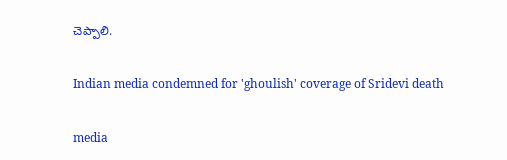చెప్పాలి.

Indian media condemned for 'ghoulish' coverage of Sridevi death

media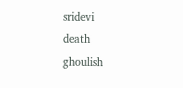sridevi
death
ghoulish